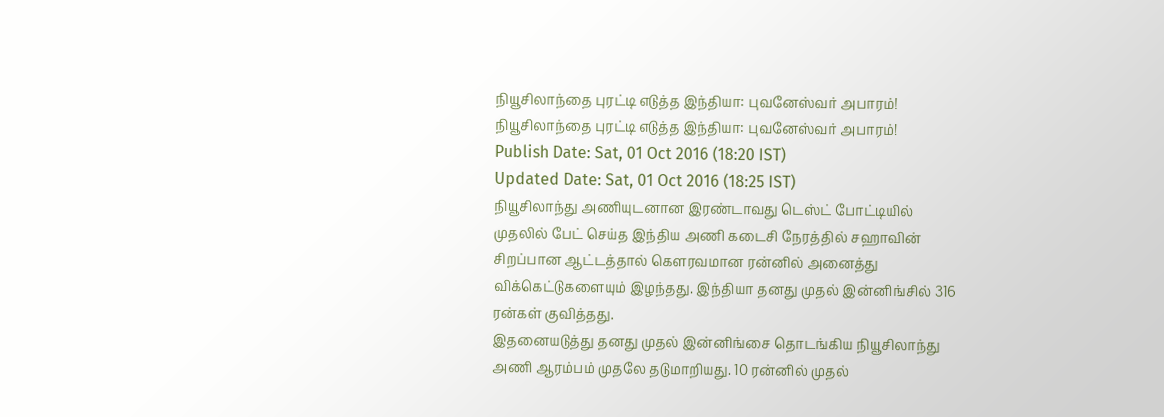நியூசிலாந்தை புரட்டி எடுத்த இந்தியா: புவனேஸ்வர் அபாரம்!
நியூசிலாந்தை புரட்டி எடுத்த இந்தியா: புவனேஸ்வர் அபாரம்!
Publish Date: Sat, 01 Oct 2016 (18:20 IST)
Updated Date: Sat, 01 Oct 2016 (18:25 IST)
நியூசிலாந்து அணியுடனான இரண்டாவது டெஸ்ட் போட்டியில் முதலில் பேட் செய்த இந்திய அணி கடைசி நேரத்தில் சஹாவின் சிறப்பான ஆட்டத்தால் கௌரவமான ரன்னில் அனைத்து விக்கெட்டுகளையும் இழந்தது. இந்தியா தனது முதல் இன்னிங்சில் 316 ரன்கள் குவித்தது.
இதனையடுத்து தனது முதல் இன்னிங்சை தொடங்கிய நியூசிலாந்து அணி ஆரம்பம் முதலே தடுமாறியது. 10 ரன்னில் முதல்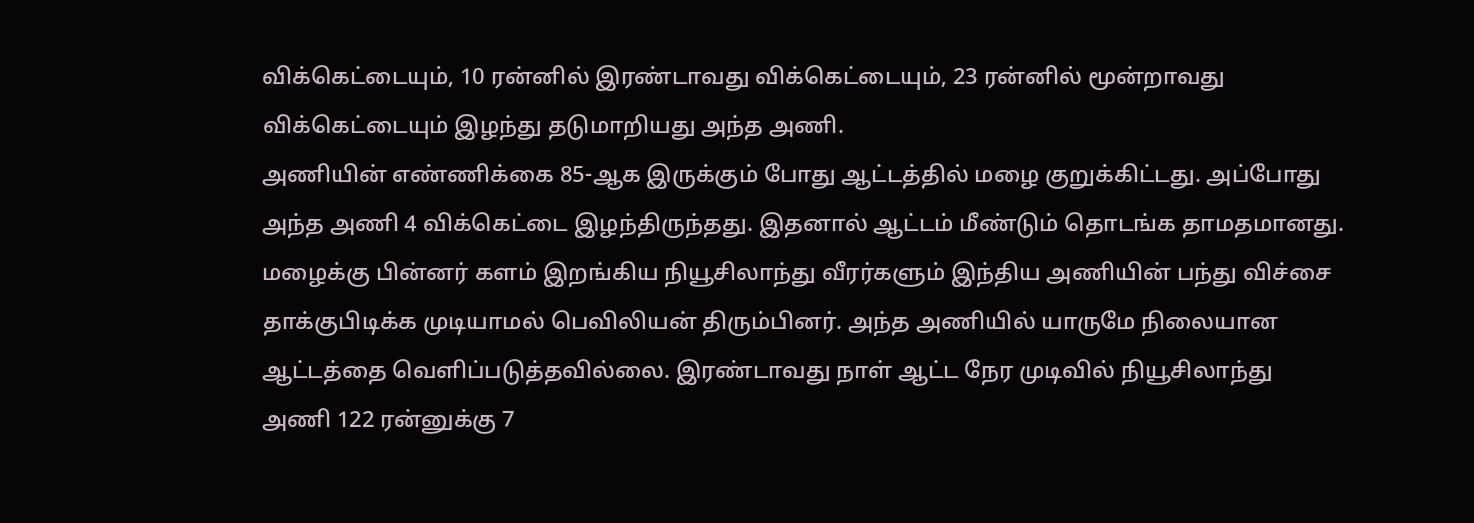விக்கெட்டையும், 10 ரன்னில் இரண்டாவது விக்கெட்டையும், 23 ரன்னில் மூன்றாவது விக்கெட்டையும் இழந்து தடுமாறியது அந்த அணி.
அணியின் எண்ணிக்கை 85-ஆக இருக்கும் போது ஆட்டத்தில் மழை குறுக்கிட்டது. அப்போது அந்த அணி 4 விக்கெட்டை இழந்திருந்தது. இதனால் ஆட்டம் மீண்டும் தொடங்க தாமதமானது.
மழைக்கு பின்னர் களம் இறங்கிய நியூசிலாந்து வீரர்களும் இந்திய அணியின் பந்து விச்சை தாக்குபிடிக்க முடியாமல் பெவிலியன் திரும்பினர். அந்த அணியில் யாருமே நிலையான ஆட்டத்தை வெளிப்படுத்தவில்லை. இரண்டாவது நாள் ஆட்ட நேர முடிவில் நியூசிலாந்து அணி 122 ரன்னுக்கு 7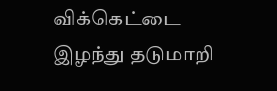விக்கெட்டை இழந்து தடுமாறி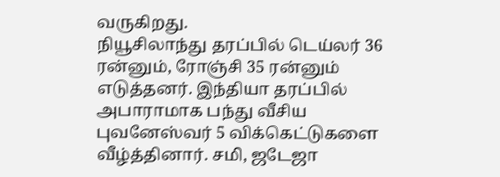வருகிறது.
நியூசிலாந்து தரப்பில் டெய்லர் 36 ரன்னும், ரோஞ்சி 35 ரன்னும் எடுத்தனர். இந்தியா தரப்பில் அபாராமாக பந்து வீசிய புவனேஸ்வர் 5 விக்கெட்டுகளை வீழ்த்தினார். சமி, ஜடேஜா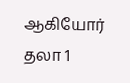ஆகியோர் தலா 1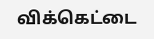விக்கெட்டை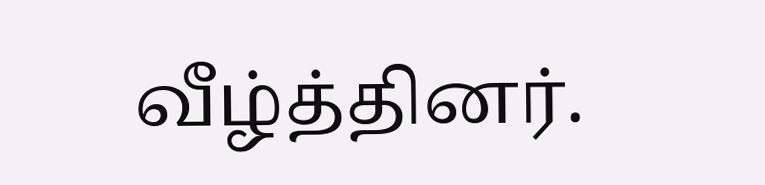வீழ்த்தினர்.